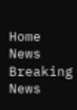Home News Breaking News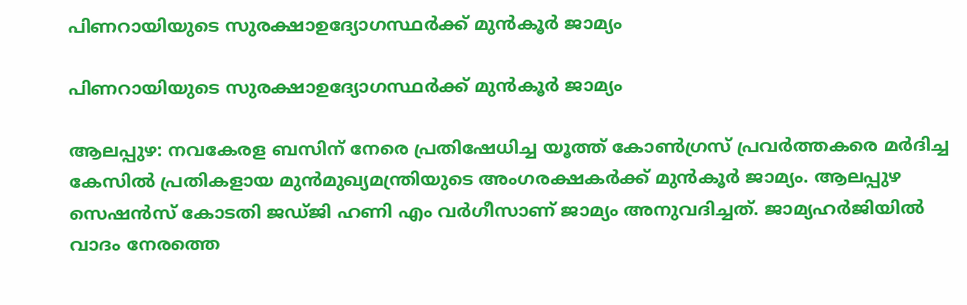പിണറായിയുടെ സുരക്ഷാഉദ്യോഗസ്ഥര്‍ക്ക് മുന്‍കൂര്‍ ജാമ്യം

പിണറായിയുടെ സുരക്ഷാഉദ്യോഗസ്ഥര്‍ക്ക് മുന്‍കൂര്‍ ജാമ്യം

ആലപ്പുഴ: നവകേരള ബസിന് നേരെ പ്രതിഷേധിച്ച യൂത്ത് കോണ്‍ഗ്രസ് പ്രവര്‍ത്തകരെ മര്‍ദിച്ച കേസില്‍ പ്രതികളായ മുന്‍മുഖ്യമന്ത്രിയുടെ അംഗരക്ഷകര്‍ക്ക് മുന്‍കൂര്‍ ജാമ്യം. ആലപ്പുഴ സെഷന്‍സ് കോടതി ജഡ്ജി ഹണി എം വര്‍ഗീസാണ് ജാമ്യം അനുവദിച്ചത്. ജാമ്യഹര്‍ജിയില്‍ വാദം നേരത്തെ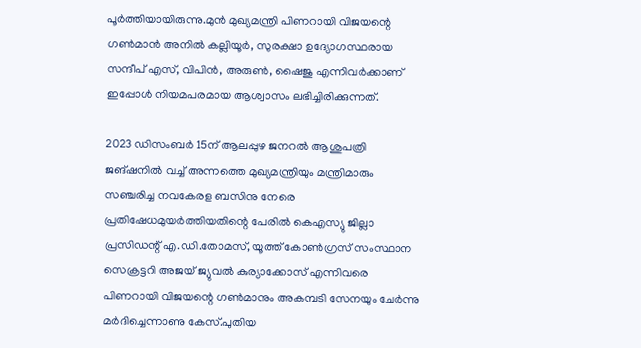പൂര്‍ത്തിയായിരുന്നു.മുൻ മുഖ്യമന്ത്രി പിണറായി വിജയന്റെ ഗൺമാൻ അനിൽ കല്ലിയൂർ, സുരക്ഷാ ഉദ്യോഗസ്ഥരായ സന്ദീപ് എസ്, വിപിൻ, അരുൺ, ഷൈജു എന്നിവർക്കാണ് ഇപ്പോൾ നിയമപരമായ ആശ്വാസം ലഭിച്ചിരിക്കുന്നത്.

2023 ഡിസംബര്‍ 15ന് ആലപ്പുഴ ജനറല്‍ ആശുപത്രി ജങ്ഷനില്‍ വച്ച് അന്നത്തെ മുഖ്യമന്ത്രിയും മന്ത്രിമാരും സഞ്ചരിച്ച നവകേരള ബസിനു നേരെ പ്രതിഷേധമുയര്‍ത്തിയതിന്റെ പേരില്‍ കെഎസ്യു ജില്ലാ പ്രസിഡന്റ് എ.ഡി.തോമസ്, യൂത്ത് കോണ്‍ഗ്രസ് സംസ്ഥാന സെക്രട്ടറി അജയ് ജ്യുവല്‍ കുര്യാക്കോസ് എന്നിവരെ പിണറായി വിജയന്റെ ഗണ്‍മാനും അകമ്പടി സേനയും ചേര്‍ന്നു മര്‍ദിച്ചെന്നാണു കേസ്.പുതിയ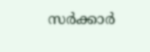സര്‍ക്കാര്‍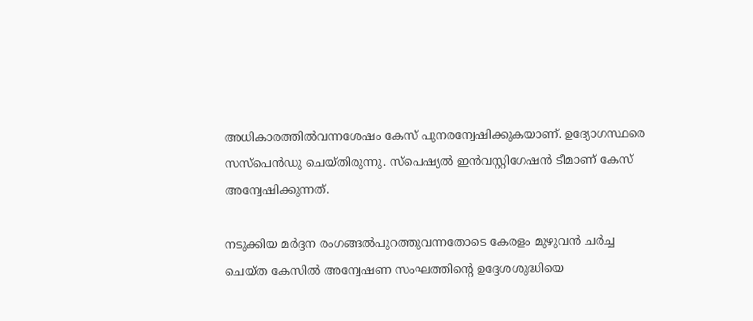അധികാരത്തില്‍വന്നശേഷം കേസ് പുനരന്വേഷിക്കുകയാണ്. ഉദ്യോഗസ്ഥരെ സസ്പെന്‍ഡു ചെയ്തിരുന്നു. സ്പെഷ്യല്‍ ഇന്‍വസ്റ്റിഗേഷന്‍ ടീമാണ് കേസ് അന്വേഷിക്കുന്നത്.

നടുക്കിയ മര്‍ദ്ദന രംഗങ്ങല്‍പുറത്തുവന്നതോടെ കേരളം മുഴുവന്‍ ചര്‍ച്ച ചെയ്ത കേസില്‍ അന്വേഷണ സംഘത്തിന്‍റെ ഉദ്ദേശശുദ്ധിയെ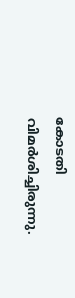കോടതി വിമര്‍ശിച്ചിരുന്നു.